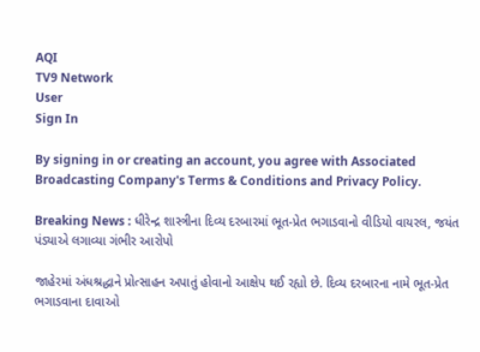AQI
TV9 Network
User
Sign In

By signing in or creating an account, you agree with Associated Broadcasting Company's Terms & Conditions and Privacy Policy.

Breaking News : ધીરેન્દ્ર શાસ્ત્રીના દિવ્ય દરબારમાં ભૂત-પ્રેત ભગાડવાનો વીડિયો વાયરલ, જયંત પંડ્યાએ લગાવ્યા ગંભીર આરોપો

જાહેરમાં અંધશ્રદ્ધાને પ્રોત્સાહન અપાતું હોવાનો આક્ષેપ થઈ રહ્યો છે. દિવ્ય દરબારના નામે ભૂત-પ્રેત ભગાડવાના દાવાઓ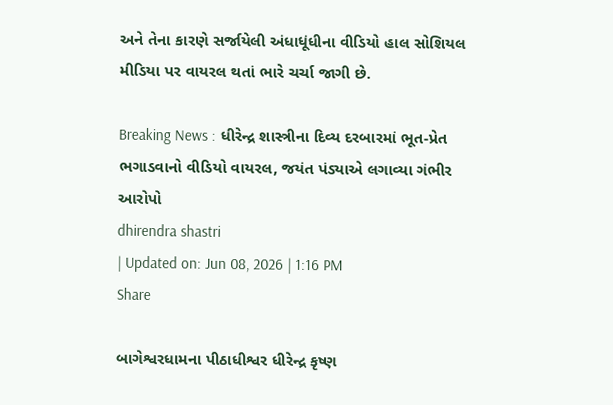અને તેના કારણે સર્જાયેલી અંધાધૂંધીના વીડિયો હાલ સોશિયલ મીડિયા પર વાયરલ થતાં ભારે ચર્ચા જાગી છે.

Breaking News : ધીરેન્દ્ર શાસ્ત્રીના દિવ્ય દરબારમાં ભૂત-પ્રેત ભગાડવાનો વીડિયો વાયરલ, જયંત પંડ્યાએ લગાવ્યા ગંભીર આરોપો
dhirendra shastri
| Updated on: Jun 08, 2026 | 1:16 PM
Share

બાગેશ્વરધામના પીઠાધીશ્વર ધીરેન્દ્ર કૃષ્ણ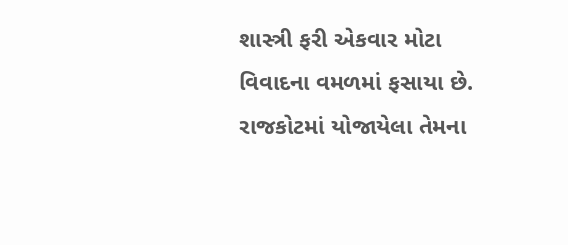શાસ્ત્રી ફરી એકવાર મોટા વિવાદના વમળમાં ફસાયા છે. રાજકોટમાં યોજાયેલા તેમના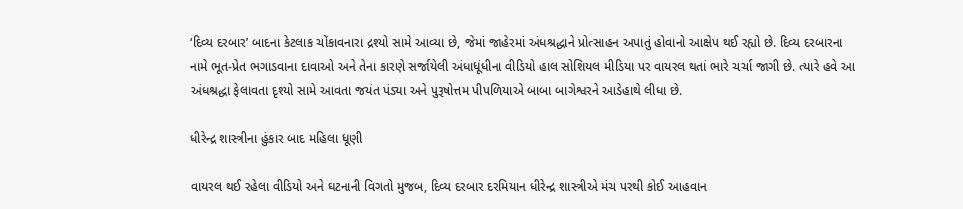‘દિવ્ય દરબાર’ બાદના કેટલાક ચોંકાવનારા દ્રશ્યો સામે આવ્યા છે, જેમાં જાહેરમાં અંધશ્રદ્ધાને પ્રોત્સાહન અપાતું હોવાનો આક્ષેપ થઈ રહ્યો છે. દિવ્ય દરબારના નામે ભૂત-પ્રેત ભગાડવાના દાવાઓ અને તેના કારણે સર્જાયેલી અંધાધૂંધીના વીડિયો હાલ સોશિયલ મીડિયા પર વાયરલ થતાં ભારે ચર્ચા જાગી છે. ત્યારે હવે આ અંધશ્રદ્ધા ફેલાવતા દૃશ્યો સામે આવતા જયંત પંડ્યા અને પુરૂષોત્તમ પીપળિયાએ બાબા બાગેશ્વરને આડેહાથે લીધા છે.

ધીરેન્દ્ર શાસ્ત્રીના હુંકાર બાદ મહિલા ધૂણી

વાયરલ થઈ રહેલા વીડિયો અને ઘટનાની વિગતો મુજબ, દિવ્ય દરબાર દરમિયાન ધીરેન્દ્ર શાસ્ત્રીએ મંચ પરથી કોઈ આહવાન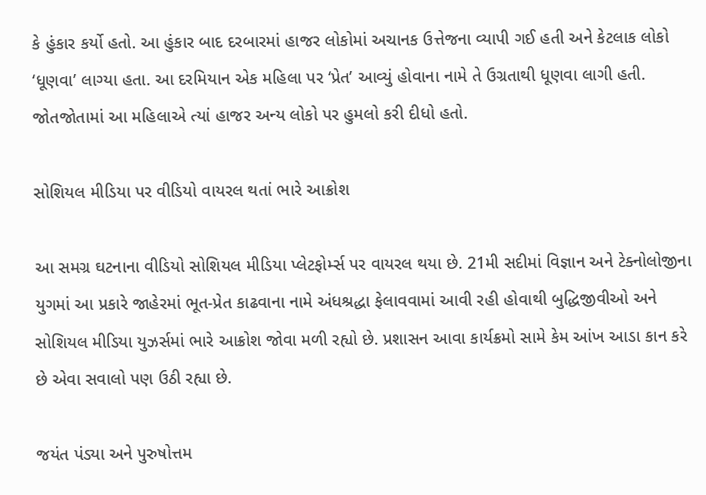કે હુંકાર કર્યો હતો. આ હુંકાર બાદ દરબારમાં હાજર લોકોમાં અચાનક ઉત્તેજના વ્યાપી ગઈ હતી અને કેટલાક લોકો ‘ધૂણવા’ લાગ્યા હતા. આ દરમિયાન એક મહિલા પર ‘પ્રેત’ આવ્યું હોવાના નામે તે ઉગ્રતાથી ધૂણવા લાગી હતી. જોતજોતામાં આ મહિલાએ ત્યાં હાજર અન્ય લોકો પર હુમલો કરી દીધો હતો.

સોશિયલ મીડિયા પર વીડિયો વાયરલ થતાં ભારે આક્રોશ

આ સમગ્ર ઘટનાના વીડિયો સોશિયલ મીડિયા પ્લેટફોર્મ્સ પર વાયરલ થયા છે. 21મી સદીમાં વિજ્ઞાન અને ટેક્નોલોજીના યુગમાં આ પ્રકારે જાહેરમાં ભૂત-પ્રેત કાઢવાના નામે અંધશ્રદ્ધા ફેલાવવામાં આવી રહી હોવાથી બુદ્ધિજીવીઓ અને સોશિયલ મીડિયા યુઝર્સમાં ભારે આક્રોશ જોવા મળી રહ્યો છે. પ્રશાસન આવા કાર્યક્રમો સામે કેમ આંખ આડા કાન કરે છે એવા સવાલો પણ ઉઠી રહ્યા છે.

જયંત પંડ્યા અને પુરુષોત્તમ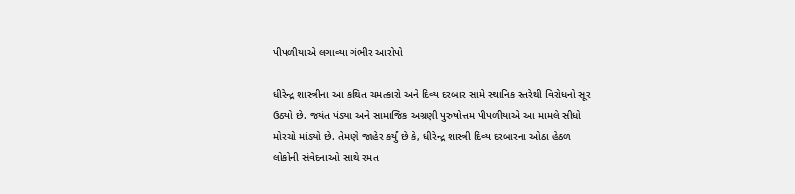પીપળીયાએ લગાવ્યા ગંભીર આરોપો

ધીરેન્દ્ર શાસ્ત્રીના આ કથિત ચમત્કારો અને દિવ્ય દરબાર સામે સ્થાનિક સ્તરેથી વિરોધનો સૂર ઉઠ્યો છે. જયંત પંડ્યા અને સામાજિક અગ્રણી પુરુષોત્તમ પીપળીયાએ આ મામલે સીધો મોરચો માંડ્યો છે. તેમણે જાહેર કર્યું છે કે, ધીરેન્દ્ર શાસ્ત્રી દિવ્ય દરબારના ઓઠા હેઠળ લોકોની સંવેદનાઓ સાથે રમત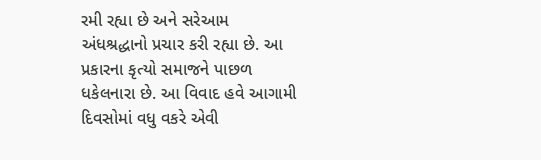રમી રહ્યા છે અને સરેઆમ અંધશ્રદ્ધાનો પ્રચાર કરી રહ્યા છે. આ પ્રકારના કૃત્યો સમાજને પાછળ ધકેલનારા છે. આ વિવાદ હવે આગામી દિવસોમાં વધુ વકરે એવી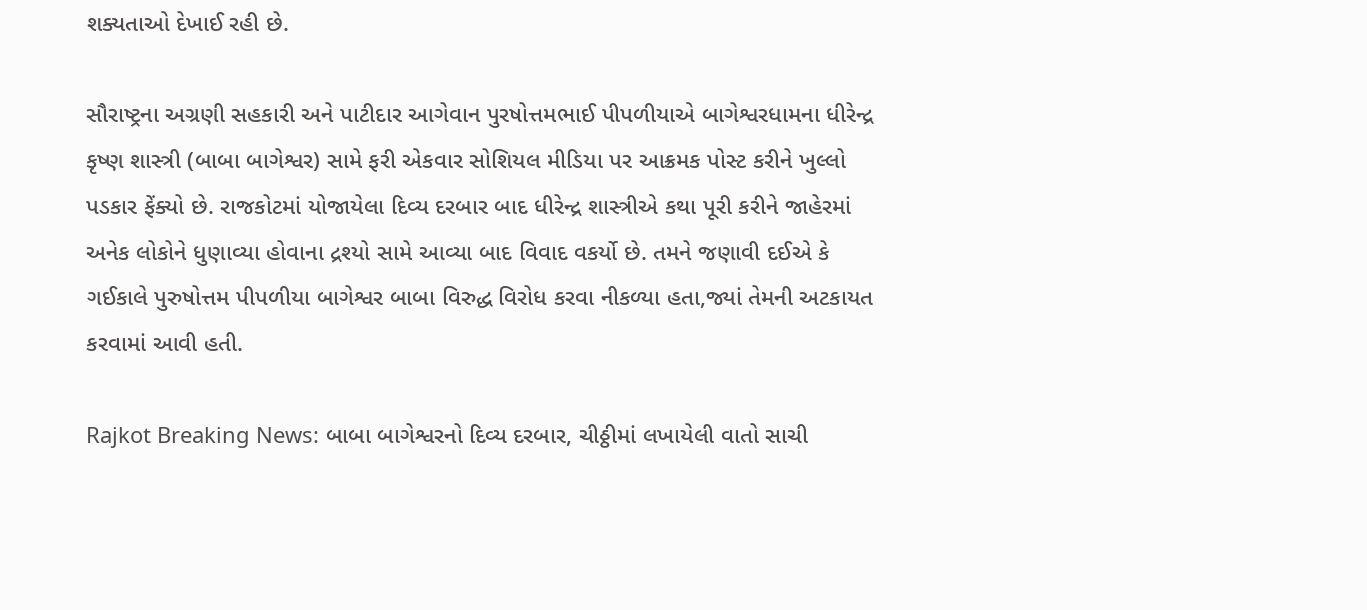શક્યતાઓ દેખાઈ રહી છે.

સૌરાષ્ટ્રના અગ્રણી સહકારી અને પાટીદાર આગેવાન પુરષોત્તમભાઈ પીપળીયાએ બાગેશ્વરધામના ધીરેન્દ્ર કૃષ્ણ શાસ્ત્રી (બાબા બાગેશ્વર) સામે ફરી એકવાર સોશિયલ મીડિયા પર આક્રમક પોસ્ટ કરીને ખુલ્લો પડકાર ફેંક્યો છે. રાજકોટમાં યોજાયેલા દિવ્ય દરબાર બાદ ધીરેન્દ્ર શાસ્ત્રીએ કથા પૂરી કરીને જાહેરમાં અનેક લોકોને ધુણાવ્યા હોવાના દ્રશ્યો સામે આવ્યા બાદ વિવાદ વકર્યો છે. તમને જણાવી દઈએ કે ગઈકાલે પુરુષોત્તમ પીપળીયા બાગેશ્વર બાબા વિરુદ્ધ વિરોધ કરવા નીકળ્યા હતા,જ્યાં તેમની અટકાયત કરવામાં આવી હતી.

Rajkot Breaking News: બાબા બાગેશ્વરનો દિવ્ય દરબાર, ચીઠ્ઠીમાં લખાયેલી વાતો સાચી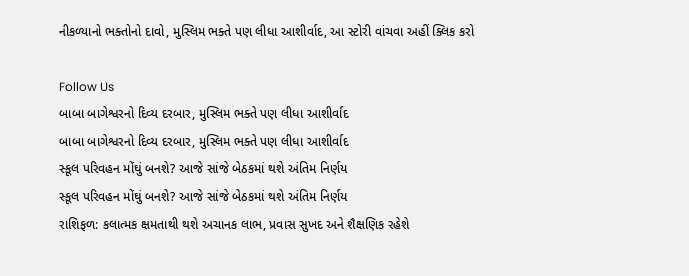નીકળ્યાનો ભક્તોનો દાવો, મુસ્લિમ ભક્તે પણ લીધા આશીર્વાદ, આ સ્ટોરી વાંચવા અહીં ક્લિક કરો

Follow Us
બાબા બાગેશ્વરનો દિવ્ય દરબાર, મુસ્લિમ ભક્તે પણ લીધા આશીર્વાદ
બાબા બાગેશ્વરનો દિવ્ય દરબાર, મુસ્લિમ ભક્તે પણ લીધા આશીર્વાદ
સ્કૂલ પરિવહન મોંઘું બનશે? આજે સાંજે બેઠકમાં થશે અંતિમ નિર્ણય
સ્કૂલ પરિવહન મોંઘું બનશે? આજે સાંજે બેઠકમાં થશે અંતિમ નિર્ણય
રાશિફળ: કલાત્મક ક્ષમતાથી થશે અચાનક લાભ, પ્રવાસ સુખદ અને શૈક્ષણિક રહેશે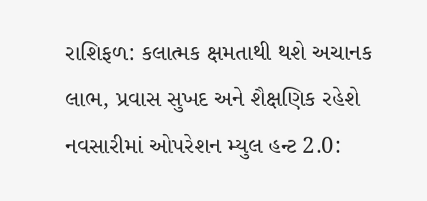રાશિફળ: કલાત્મક ક્ષમતાથી થશે અચાનક લાભ, પ્રવાસ સુખદ અને શૈક્ષણિક રહેશે
નવસારીમાં ઓપરેશન મ્યુલ હન્ટ 2.0: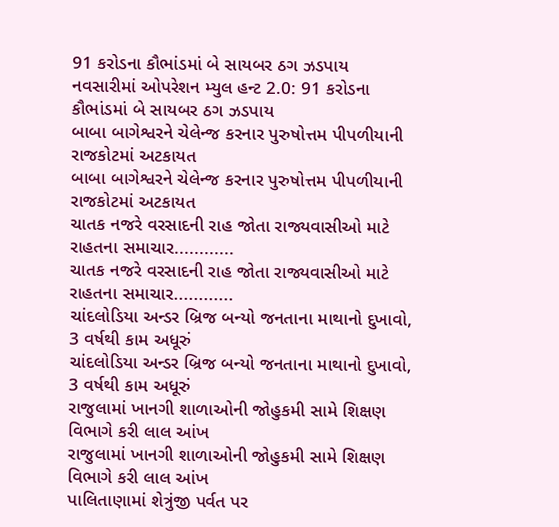91 કરોડના કૌભાંડમાં બે સાયબર ઠગ ઝડપાય
નવસારીમાં ઓપરેશન મ્યુલ હન્ટ 2.0: 91 કરોડના કૌભાંડમાં બે સાયબર ઠગ ઝડપાય
બાબા બાગેશ્વરને ચેલેન્જ કરનાર પુરુષોત્તમ પીપળીયાની રાજકોટમાં અટકાયત
બાબા બાગેશ્વરને ચેલેન્જ કરનાર પુરુષોત્તમ પીપળીયાની રાજકોટમાં અટકાયત
ચાતક નજરે વરસાદની રાહ જોતા રાજ્યવાસીઓ માટે રાહતના સમાચાર............
ચાતક નજરે વરસાદની રાહ જોતા રાજ્યવાસીઓ માટે રાહતના સમાચાર............
ચાંદલોડિયા અન્ડર બ્રિજ બન્યો જનતાના માથાનો દુખાવો, 3 વર્ષથી કામ અધૂરું
ચાંદલોડિયા અન્ડર બ્રિજ બન્યો જનતાના માથાનો દુખાવો, 3 વર્ષથી કામ અધૂરું
રાજુલામાં ખાનગી શાળાઓની જોહુકમી સામે શિક્ષણ વિભાગે કરી લાલ આંખ
રાજુલામાં ખાનગી શાળાઓની જોહુકમી સામે શિક્ષણ વિભાગે કરી લાલ આંખ
પાલિતાણામાં શેત્રુંજી પર્વત પર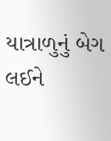યાત્રાળુનું બેગ લઈને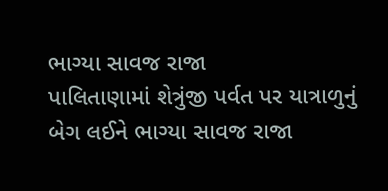ભાગ્યા સાવજ રાજા
પાલિતાણામાં શેત્રુંજી પર્વત પર યાત્રાળુનું બેગ લઈને ભાગ્યા સાવજ રાજા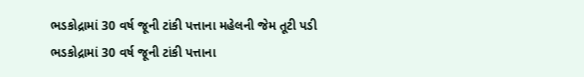ભડકોદ્રામાં 30 વર્ષ જૂની ટાંકી પત્તાના મહેલની જેમ તૂટી પડી
ભડકોદ્રામાં 30 વર્ષ જૂની ટાંકી પત્તાના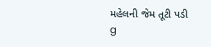મહેલની જેમ તૂટી પડી
g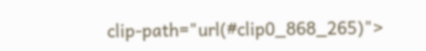clip-path="url(#clip0_868_265)">